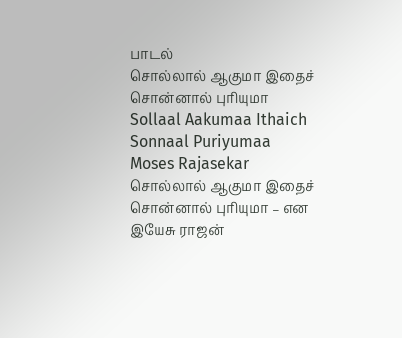பாடல்
சொல்லால் ஆகுமா இதைச் சொன்னால் புரியுமா
Sollaal Aakumaa Ithaich Sonnaal Puriyumaa
Moses Rajasekar
சொல்லால் ஆகுமா இதைச்
சொன்னால் புரியுமா – என
இயேசு ராஜன்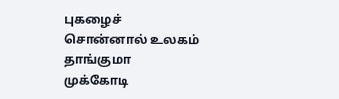புகழைச்
சொன்னால் உலகம் தாங்குமா
முக்கோடி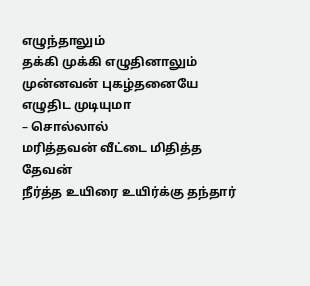எழுந்தாலும்
தக்கி முக்கி எழுதினாலும்
முன்னவன் புகழ்தனையே
எழுதிட முடியுமா
– சொல்லால்
மரித்தவன் வீட்டை மிதித்த தேவன்
நீர்த்த உயிரை உயிர்க்கு தந்தார்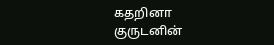கதறினா குருடனின்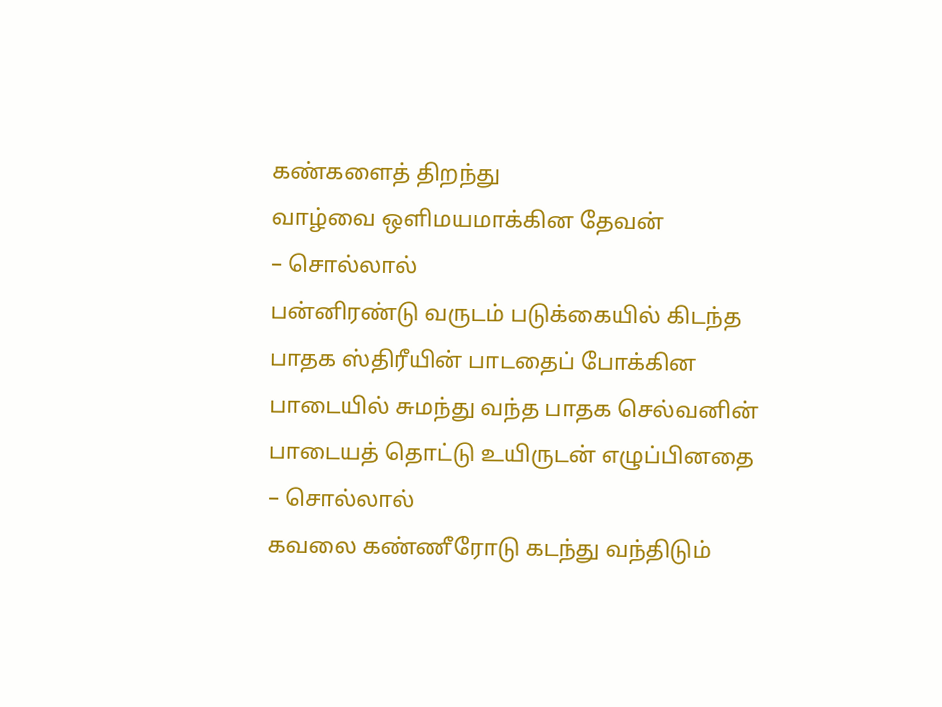கண்களைத் திறந்து
வாழ்வை ஒளிமயமாக்கின தேவன்
– சொல்லால்
பன்னிரண்டு வருடம் படுக்கையில் கிடந்த
பாதக ஸ்திரீயின் பாடதைப் போக்கின
பாடையில் சுமந்து வந்த பாதக செல்வனின்
பாடையத் தொட்டு உயிருடன் எழுப்பினதை
– சொல்லால்
கவலை கண்ணீரோடு கடந்து வந்திடும்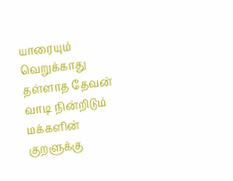யாரையும் வெறுக்காது தள்ளாத தேவன்
வாடி நின்றிடும் மக்களின் குறளுக்கு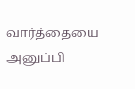வார்த்தையை அனுப்பி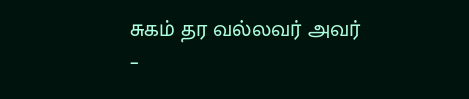சுகம் தர வல்லவர் அவர்
–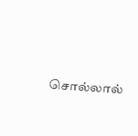சொல்லால்